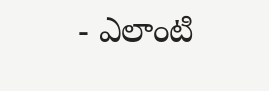- ఎలాంటి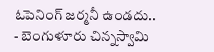ఓపెనింగ్ జర్మనీ ఉండదు..
- బెంగుళూరు చిన్నస్వామి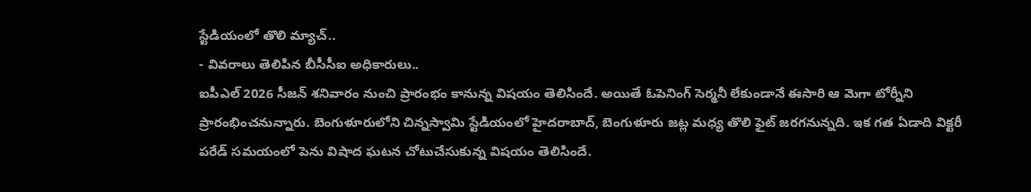స్టేడియంలో తొలి మ్యాచ్..
- వివరాలు తెలిపిన బీసీసీఐ అధికారులు..
ఐపీఎల్ 2026 సీజన్ శనివారం నుంచి ప్రారంభం కానున్న విషయం తెలిసిందే. అయితే ఓపెనింగ్ సెర్మనీ లేకుండానే ఈసారి ఆ మెగా టోర్నీని ప్రారంభించనున్నారు. బెంగుళూరులోని చిన్నస్వామి స్టేడియంలో హైదరాబాద్, బెంగుళూరు జట్ల మధ్య తొలి ఫైట్ జరగనున్నది. ఇక గత ఏడాది విక్టరీ పరేడ్ సమయంలో పెను విషాద ఘటన చోటుచేసుకున్న విషయం తెలిసిందే.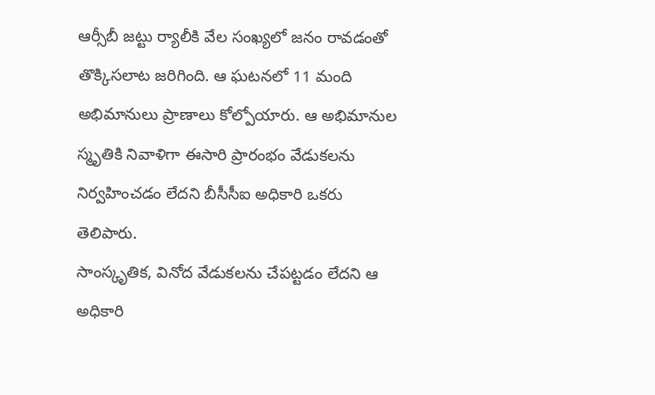ఆర్సీబీ జట్టు ర్యాలీకి వేల సంఖ్యలో జనం రావడంతో తొక్కిసలాట జరిగింది. ఆ ఘటనలో 11 మంది అభిమానులు ప్రాణాలు కోల్పోయారు. ఆ అభిమానుల స్మృతికి నివాళిగా ఈసారి ప్రారంభం వేడుకలను నిర్వహించడం లేదని బీసీసీఐ అధికారి ఒకరు తెలిపారు.
సాంస్కృతిక, వినోద వేడుకలను చేపట్టడం లేదని ఆ అధికారి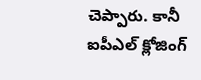చెప్పారు. కానీ ఐపీఎల్ క్లోజింగ్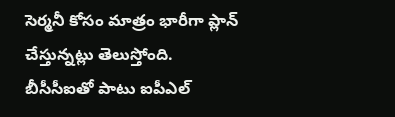సెర్మనీ కోసం మాత్రం భారీగా ప్లాన్ చేస్తున్నట్లు తెలుస్తోంది. బీసీసీఐతో పాటు ఐపీఎల్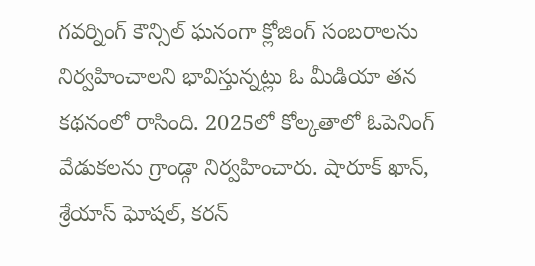గవర్నింగ్ కౌన్సిల్ ఘనంగా క్లోజింగ్ సంబరాలను నిర్వహించాలని భావిస్తున్నట్లు ఓ మీడియా తన కథనంలో రాసింది. 2025లో కోల్కతాలో ఓపెనింగ్ వేడుకలను గ్రాండ్గా నిర్వహించారు. షారూక్ ఖాన్, శ్రేయాస్ ఘోషల్, కరన్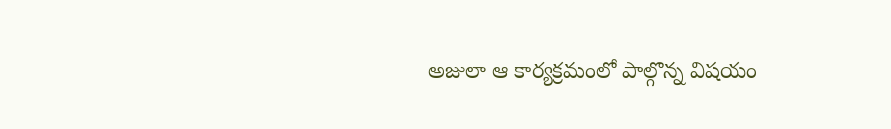అజులా ఆ కార్యక్రమంలో పాల్గొన్న విషయం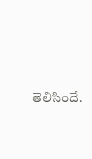తెలిసిందే.